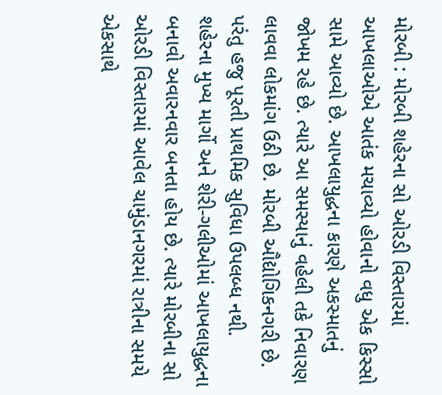મોરબી : મોરબી શહેરના સો ઓરડી વિસ્તારમાં આખલાઓએ આતંક મચાવ્યો હોવાનો વધુ એક કિસ્સો સામે આવ્યો છે. આખલાયુદ્ધના કારણે અકસ્માતનું જોખમ રહે છે. ત્યારે આ સમસ્યાનું વહેલી તકે નિવારણ લાવવા લોકમાંગ ઉઠી છે. મોરબી ઔદ્યોગિકનગરી છે. પરંતુ હજુ પૂરતી પ્રાથમિક સુવિધા ઉપલબ્ધ નથી. શહેરના મુખ્ય માર્ગો અને શેરી-ગલીઓમાં આખલાયુદ્ધના બનાવો અવારનવાર બનતા હોય છે. ત્યારે મોરબીના સો ઓરડી વિસ્તારમાં આવેલ ચામુંડાનગરમાં રાત્રીના સમયે એકસાથે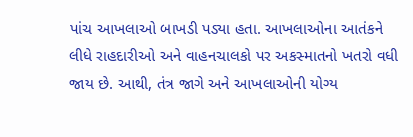પાંચ આખલાઓ બાખડી પડ્યા હતા. આખલાઓના આતંકને લીધે રાહદારીઓ અને વાહનચાલકો પર અકસ્માતનો ખતરો વધી જાય છે. આથી, તંત્ર જાગે અને આખલાઓની યોગ્ય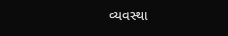વ્યવસ્થા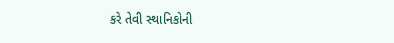કરે તેવી સ્થાનિકોની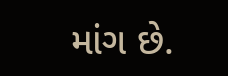માંગ છે.